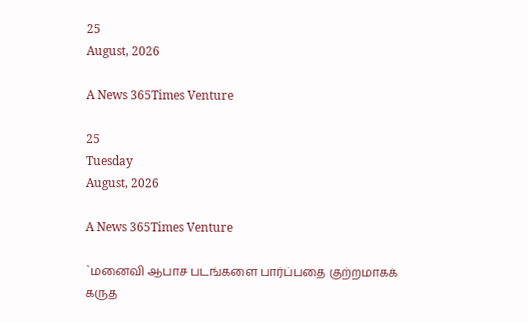25
August, 2026

A News 365Times Venture

25
Tuesday
August, 2026

A News 365Times Venture

`மனைவி ஆபாச படங்களை பார்ப்பதை குற்றமாகக் கருத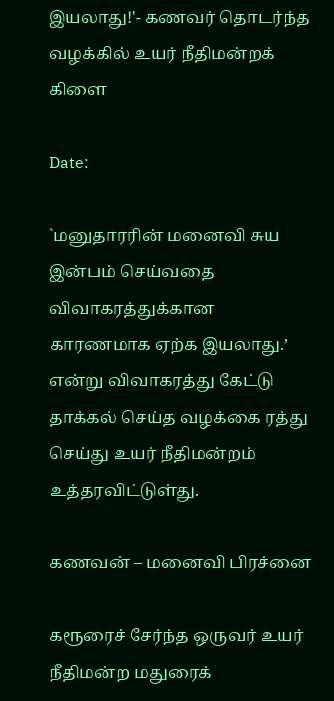இயலாது!'- கணவர் தொடர்ந்த வழக்கில் உயர் நீதிமன்றக் கிளை

Date:

`மனுதாரரின் மனைவி சுய இன்பம் செய்வதை விவாகரத்துக்கான காரணமாக ஏற்க இயலாது.’ என்று விவாகரத்து கேட்டு தாக்கல் செய்த வழக்கை ரத்து செய்து உயர் நீதிமன்றம் உத்தரவிட்டுள்து.

கணவன் – மனைவி பிரச்னை

கரூரைச் சேர்ந்த ஒருவர் உயர் நீதிமன்ற மதுரைக்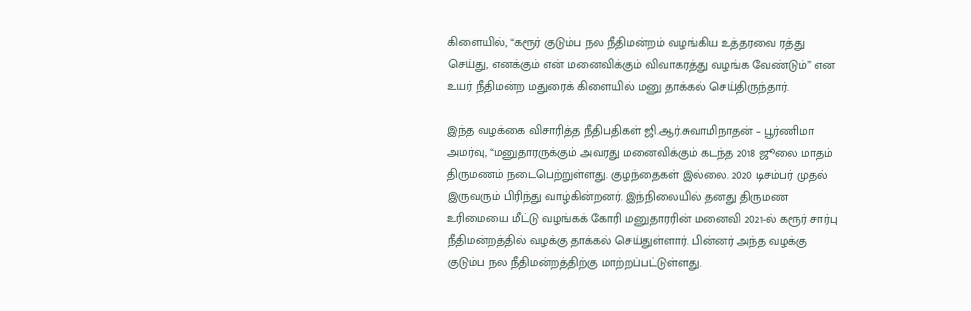கிளையில், “கரூர் குடும்ப நல நீதிமன்றம் வழங்கிய உத்தரவை ரத்து செய்து, எனக்கும் என் மனைவிக்கும் விவாகரத்து வழங்க வேண்டும்” என உயர் நீதிமன்ற மதுரைக் கிளையில் மனு தாக்கல் செய்திருந்தார்.

இந்த வழக்கை விசாரித்த நீதிபதிகள் ஜி.ஆர்.சுவாமிநாதன் – பூர்ணிமா அமர்வு, “மனுதாரருக்கும் அவரது மனைவிக்கும் கடந்த 2018 ஜூலை மாதம் திருமணம் நடைபெற்றுள்ளது. குழந்தைகள் இல்லை. 2020 டிசம்பர் முதல் இருவரும் பிரிந்து வாழ்கின்றனர். இந்நிலையில் தனது திருமண உரிமையை மீட்டு வழங்கக் கோரி மனுதாரரின் மனைவி 2021-ல் கரூர் சார்பு நீதிமன்றத்தில் வழக்கு தாக்கல் செய்துள்ளார். பின்னர் அந்த வழக்கு குடும்ப நல நீதிமன்றத்திற்கு மாற்றப்பட்டுள்ளது.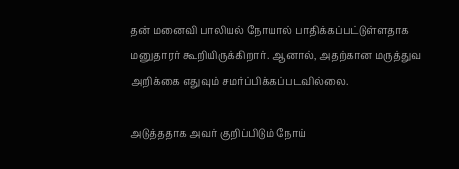தன் மனைவி பாலியல் நோயால் பாதிக்கப்பட்டுள்ளதாக மனுதாரர் கூறியிருக்கிறார். ஆனால், அதற்கான மருத்துவ அறிக்கை எதுவும் சமர்ப்பிக்கப்படவில்லை.

அடுத்ததாக அவர் குறிப்பிடும் நோய்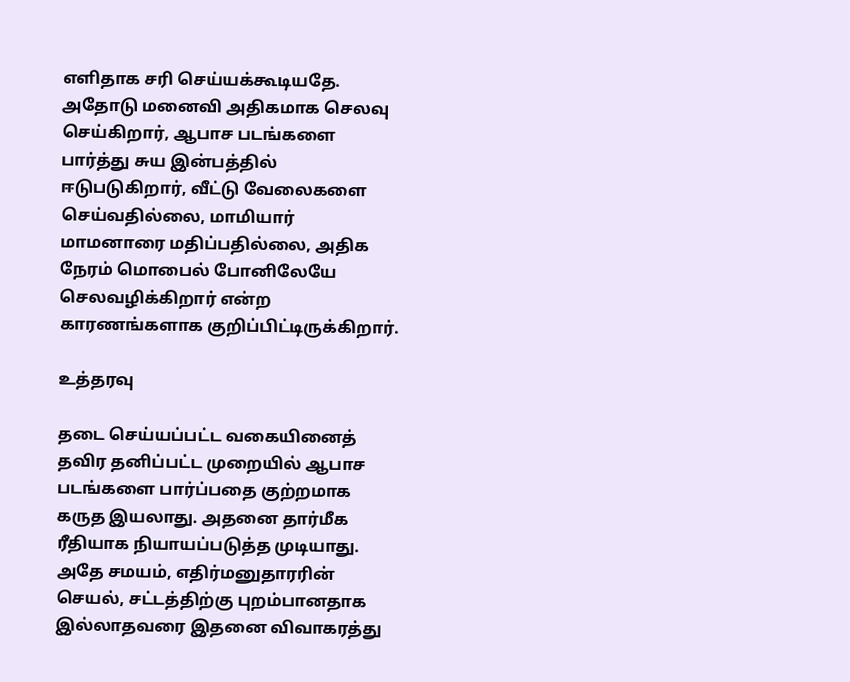எளிதாக சரி செய்யக்கூடியதே. அதோடு மனைவி அதிகமாக செலவு செய்கிறார், ஆபாச படங்களை பார்த்து சுய இன்பத்தில் ஈடுபடுகிறார், வீட்டு வேலைகளை செய்வதில்லை, மாமியார் மாமனாரை மதிப்பதில்லை, அதிக நேரம் மொபைல் போனிலேயே செலவழிக்கிறார் என்ற காரணங்களாக குறிப்பிட்டிருக்கிறார்.

உத்தரவு

தடை செய்யப்பட்ட வகையினைத் தவிர தனிப்பட்ட முறையில் ஆபாச படங்களை பார்ப்பதை குற்றமாக கருத இயலாது. அதனை தார்மீக ரீதியாக நியாயப்படுத்த முடியாது. அதே சமயம், எதிர்மனுதாரரின் செயல், சட்டத்திற்கு புறம்பானதாக இல்லாதவரை இதனை விவாகரத்து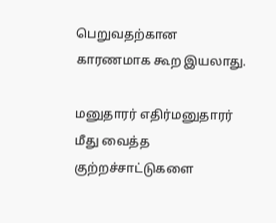பெறுவதற்கான காரணமாக கூற இயலாது.

மனுதாரர் எதிர்மனுதாரர் மீது வைத்த குற்றச்சாட்டுகளை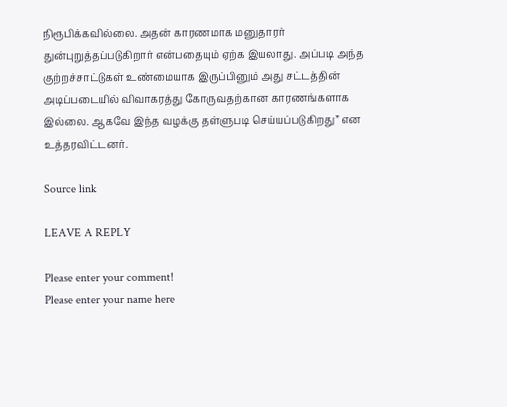நிரூபிக்கவில்லை. அதன் காரணமாக மனுதாரர் துன்புறுத்தப்படுகிறார் என்பதையும் ஏற்க இயலாது. அப்படி அந்த குற்றச்சாட்டுகள் உண்மையாக இருப்பினும் அது சட்டத்தின் அடிப்படையில் விவாகரத்து கோருவதற்கான காரணங்களாக இல்லை. ஆகவே இந்த வழக்கு தள்ளுபடி செய்யப்படுகிறது” என உத்தரவிட்டனர்.

Source link

LEAVE A REPLY

Please enter your comment!
Please enter your name here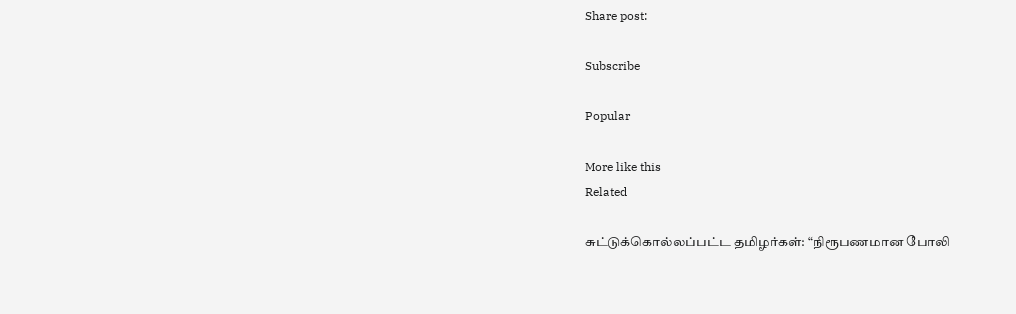Share post:

Subscribe

Popular

More like this
Related

சுட்டுக்கொல்லப்பட்ட தமிழர்கள்: “நிரூபணமான போலி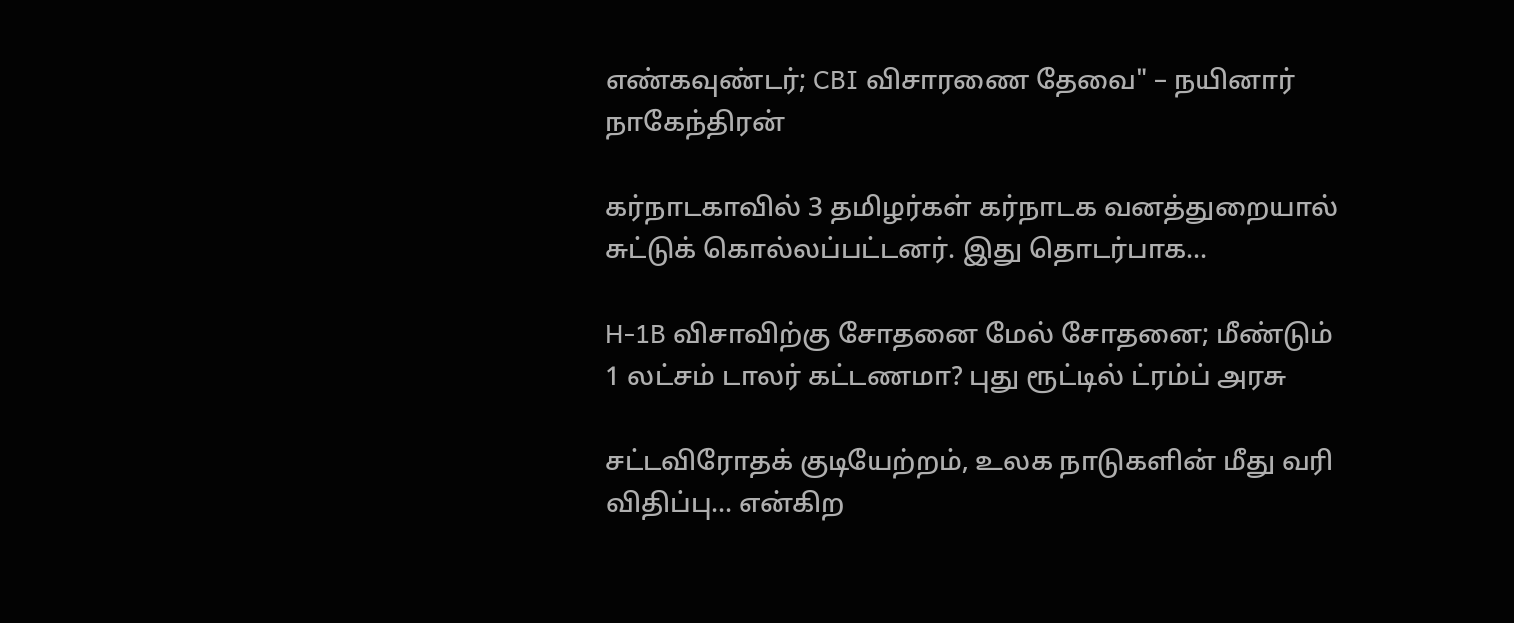எண்கவுண்டர்; CBI விசாரணை தேவை" – நயினார் நாகேந்திரன்

கர்நாடகாவில் 3 தமிழர்கள் கர்நாடக வனத்துறையால் சுட்டுக் கொல்லப்பட்டனர். இது தொடர்பாக...

H-1B விசாவிற்கு சோதனை மேல் சோதனை; மீண்டும் 1 லட்சம் டாலர் கட்டணமா? புது ரூட்டில் ட்ரம்ப் அரசு

சட்டவிரோதக் குடியேற்றம், உலக நாடுகளின் மீது வரி விதிப்பு... என்கிற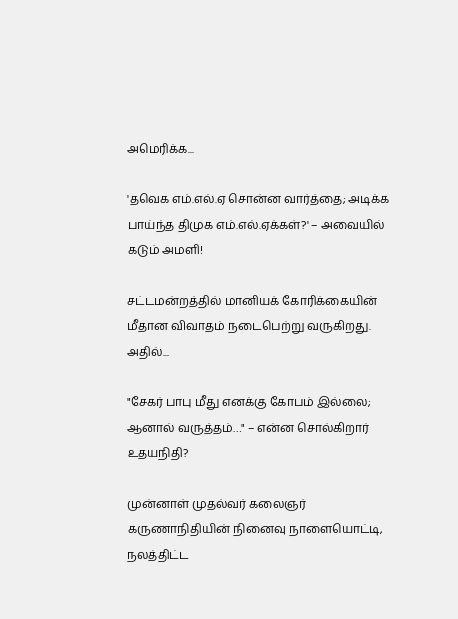அமெரிக்க...

'தவெக எம்.எல்.ஏ சொன்ன வார்த்தை; அடிக்க பாய்ந்த திமுக எம்.எல்.ஏக்கள்?' – அவையில் கடும் அமளி!

சட்டமன்றத்தில் மானியக் கோரிக்கையின் மீதான விவாதம் நடைபெற்று வருகிறது. அதில்...

"சேகர் பாபு மீது எனக்கு கோபம் இல்லை; ஆனால் வருத்தம்…" – என்ன சொல்கிறார் உதயநிதி?

முன்னாள் முதல்வர் கலைஞர் கருணாநிதியின் நினைவு நாளையொட்டி, நலத்திட்ட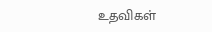உதவிகள்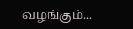வழங்கும்...